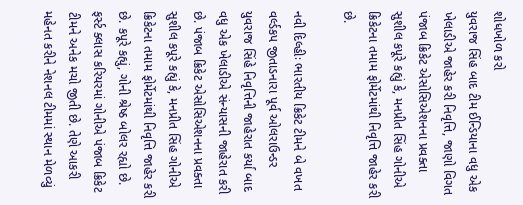શોધખોળ કરો
યુવરાજ સિંહ બાદ ટીમ ઈન્ડિયાના વધુ એક ખેલાડીએ જાહેર કરી નિવૃત્તિ, જાણો વિગત
પંજાબ ક્રિકેટ એસોસિએશનના પ્રવક્તા સુશીલ કપૂરે કહ્યું કે, મનપ્રીત સિંહ ગોનીએ ક્રિકેટના તમામ ફોર્મેટમાંથી નિવૃત્તિ જાહેર કરી છે.

નવી દિલ્હીઃ ભારતીય ક્રિકેટ ટીમને બે વખત વર્લ્ડકપ જીતાડનારા પૂર્વ ઓલરાઉન્ડર યુવરાજ સિંહે નિવૃત્તિની જાહેરાત કર્યા બાદ વધુ એક ખેલાડીએ સંન્યાસની જાહેરાત કરી છે. પંજાબ ક્રિકેટ એસોસિએશનના પ્રવક્તા સુશીલ કપૂરે કહ્યું કે, મનપ્રીત સિંહ ગોનીએ ક્રિકેટના તમામ ફોર્મેટમાંથી નિવૃત્તિ જાહેર કરી છે. કપૂરે કહ્યું, ગોની શ્રેષ્ઠ બોલર રહ્યો છે. ફર્સ્ટ ક્લાસ કરિયરમાં ગોનીએ પંજાબ ક્રિકેટ ટીમને અનેક મચો જીતી છે. તેણે આકરી મહેનત કરીને નેશનલ ટીમમાં સ્થાન મેળવ્યું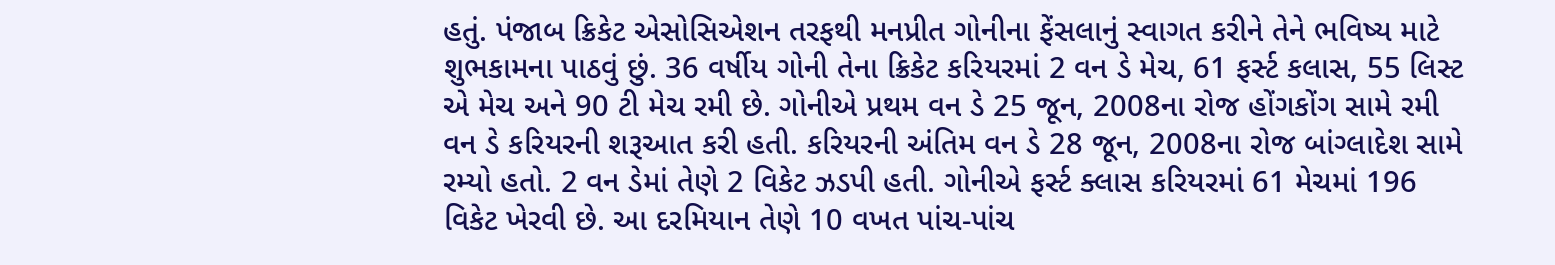હતું. પંજાબ ક્રિકેટ એસોસિએશન તરફથી મનપ્રીત ગોનીના ફેંસલાનું સ્વાગત કરીને તેને ભવિષ્ય માટે શુભકામના પાઠવું છું. 36 વર્ષીય ગોની તેના ક્રિકેટ કરિયરમાં 2 વન ડે મેચ, 61 ફર્સ્ટ કલાસ, 55 લિસ્ટ એ મેચ અને 90 ટી મેચ રમી છે. ગોનીએ પ્રથમ વન ડે 25 જૂન, 2008ના રોજ હોંગકોંગ સામે રમી વન ડે કરિયરની શરૂઆત કરી હતી. કરિયરની અંતિમ વન ડે 28 જૂન, 2008ના રોજ બાંગ્લાદેશ સામે રમ્યો હતો. 2 વન ડેમાં તેણે 2 વિકેટ ઝડપી હતી. ગોનીએ ફર્સ્ટ ક્લાસ કરિયરમાં 61 મેચમાં 196 વિકેટ ખેરવી છે. આ દરમિયાન તેણે 10 વખત પાંચ-પાંચ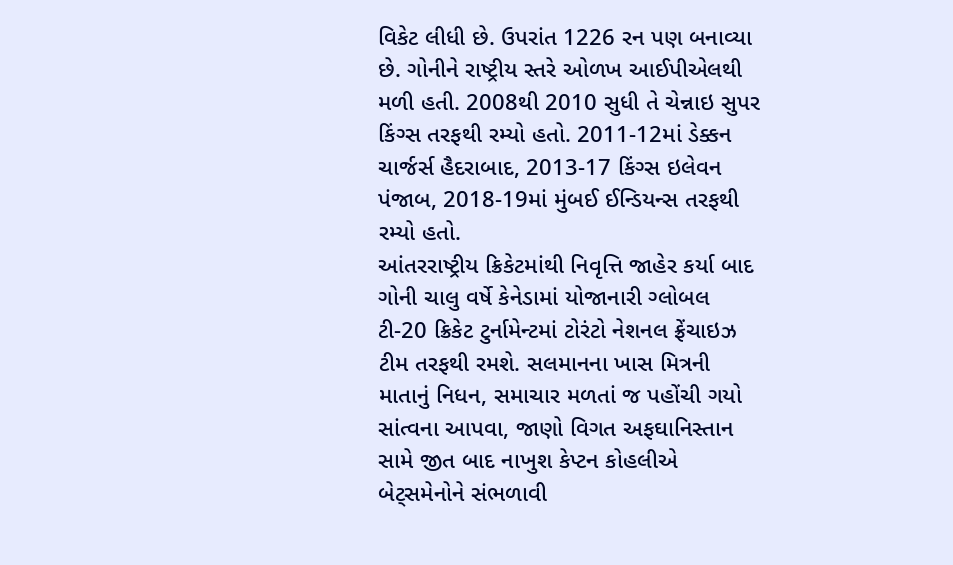વિકેટ લીધી છે. ઉપરાંત 1226 રન પણ બનાવ્યા છે. ગોનીને રાષ્ટ્રીય સ્તરે ઓળખ આઈપીએલથી મળી હતી. 2008થી 2010 સુધી તે ચેન્નાઇ સુપર કિંગ્સ તરફથી રમ્યો હતો. 2011-12માં ડેક્કન ચાર્જર્સ હૈદરાબાદ, 2013-17 કિંગ્સ ઇલેવન પંજાબ, 2018-19માં મુંબઈ ઈન્ડિયન્સ તરફથી રમ્યો હતો.
આંતરરાષ્ટ્રીય ક્રિકેટમાંથી નિવૃત્તિ જાહેર કર્યા બાદ ગોની ચાલુ વર્ષે કેનેડામાં યોજાનારી ગ્લોબલ ટી-20 ક્રિકેટ ટુર્નામેન્ટમાં ટોરંટો નેશનલ ફ્રેંચાઇઝ ટીમ તરફથી રમશે. સલમાનના ખાસ મિત્રની માતાનું નિધન, સમાચાર મળતાં જ પહોંચી ગયો સાંત્વના આપવા, જાણો વિગત અફઘાનિસ્તાન સામે જીત બાદ નાખુશ કેપ્ટન કોહલીએ બેટ્સમેનોને સંભળાવી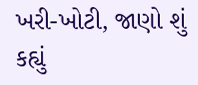ખરી-ખોટી, જાણો શું કહ્યું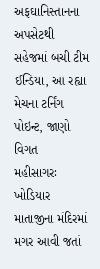અફઘાનિસ્તાનના અપસેટથી સહેજમાં બચી ટીમ ઈન્ડિયા, આ રહ્યા મેચના ટર્નિંગ પોઇન્ટ, જાણો વિગત
મહીસાગરઃ ખોડિયાર માતાજીના મંદિરમાં મગર આવી જતાં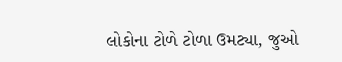લોકોના ટોળે ટોળા ઉમટ્યા, જુઓ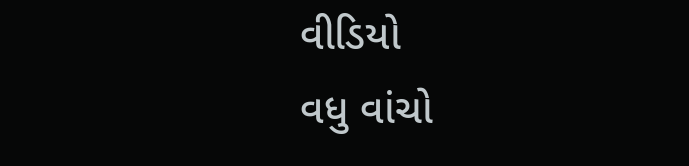વીડિયો
વધુ વાંચો